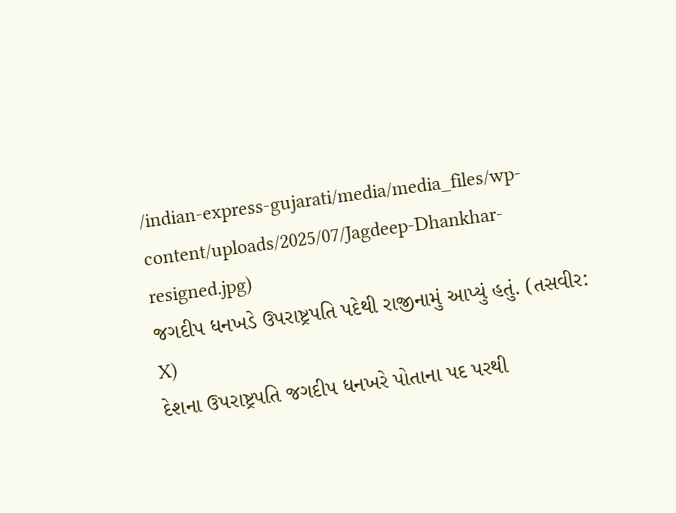/indian-express-gujarati/media/media_files/wp-content/uploads/2025/07/Jagdeep-Dhankhar-resigned.jpg)
જગદીપ ધનખડે ઉપરાષ્ટ્રપતિ પદેથી રાજીનામું આપ્યું હતું. (તસવીર: X)
દેશના ઉપરાષ્ટ્રપતિ જગદીપ ધનખરે પોતાના પદ પરથી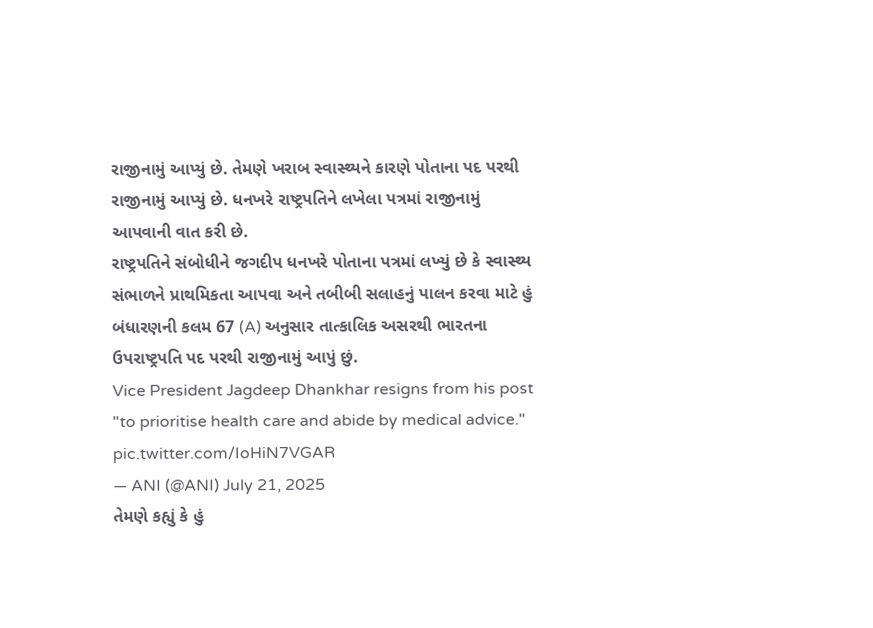રાજીનામું આપ્યું છે. તેમણે ખરાબ સ્વાસ્થ્યને કારણે પોતાના પદ પરથી રાજીનામું આપ્યું છે. ધનખરે રાષ્ટ્રપતિને લખેલા પત્રમાં રાજીનામું આપવાની વાત કરી છે.
રાષ્ટ્રપતિને સંબોધીને જગદીપ ધનખરે પોતાના પત્રમાં લખ્યું છે કે સ્વાસ્થ્ય સંભાળને પ્રાથમિકતા આપવા અને તબીબી સલાહનું પાલન કરવા માટે હું બંધારણની કલમ 67 (A) અનુસાર તાત્કાલિક અસરથી ભારતના ઉપરાષ્ટ્રપતિ પદ પરથી રાજીનામું આપું છું.
Vice President Jagdeep Dhankhar resigns from his post "to prioritise health care and abide by medical advice." pic.twitter.com/IoHiN7VGAR
— ANI (@ANI) July 21, 2025
તેમણે કહ્યું કે હું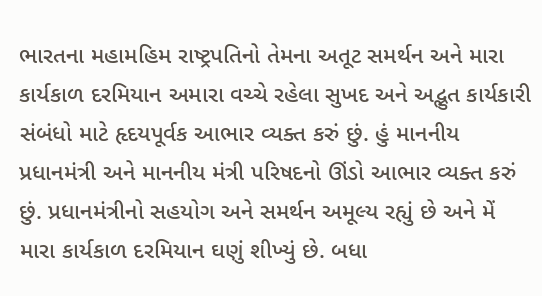ભારતના મહામહિમ રાષ્ટ્રપતિનો તેમના અતૂટ સમર્થન અને મારા કાર્યકાળ દરમિયાન અમારા વચ્ચે રહેલા સુખદ અને અદ્ભુત કાર્યકારી સંબંધો માટે હૃદયપૂર્વક આભાર વ્યક્ત કરું છું. હું માનનીય પ્રધાનમંત્રી અને માનનીય મંત્રી પરિષદનો ઊંડો આભાર વ્યક્ત કરું છું. પ્રધાનમંત્રીનો સહયોગ અને સમર્થન અમૂલ્ય રહ્યું છે અને મેં મારા કાર્યકાળ દરમિયાન ઘણું શીખ્યું છે. બધા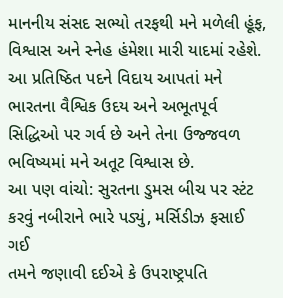માનનીય સંસદ સભ્યો તરફથી મને મળેલી હૂંફ, વિશ્વાસ અને સ્નેહ હંમેશા મારી યાદમાં રહેશે. આ પ્રતિષ્ઠિત પદને વિદાય આપતાં મને ભારતના વૈશ્વિક ઉદય અને અભૂતપૂર્વ સિદ્ધિઓ પર ગર્વ છે અને તેના ઉજ્જવળ ભવિષ્યમાં મને અતૂટ વિશ્વાસ છે.
આ પણ વાંચો: સુરતના ડુમસ બીચ પર સ્ટંટ કરવું નબીરાને ભારે પડ્યું, મર્સિડીઝ ફસાઈ ગઈ
તમને જણાવી દઈએ કે ઉપરાષ્ટ્રપતિ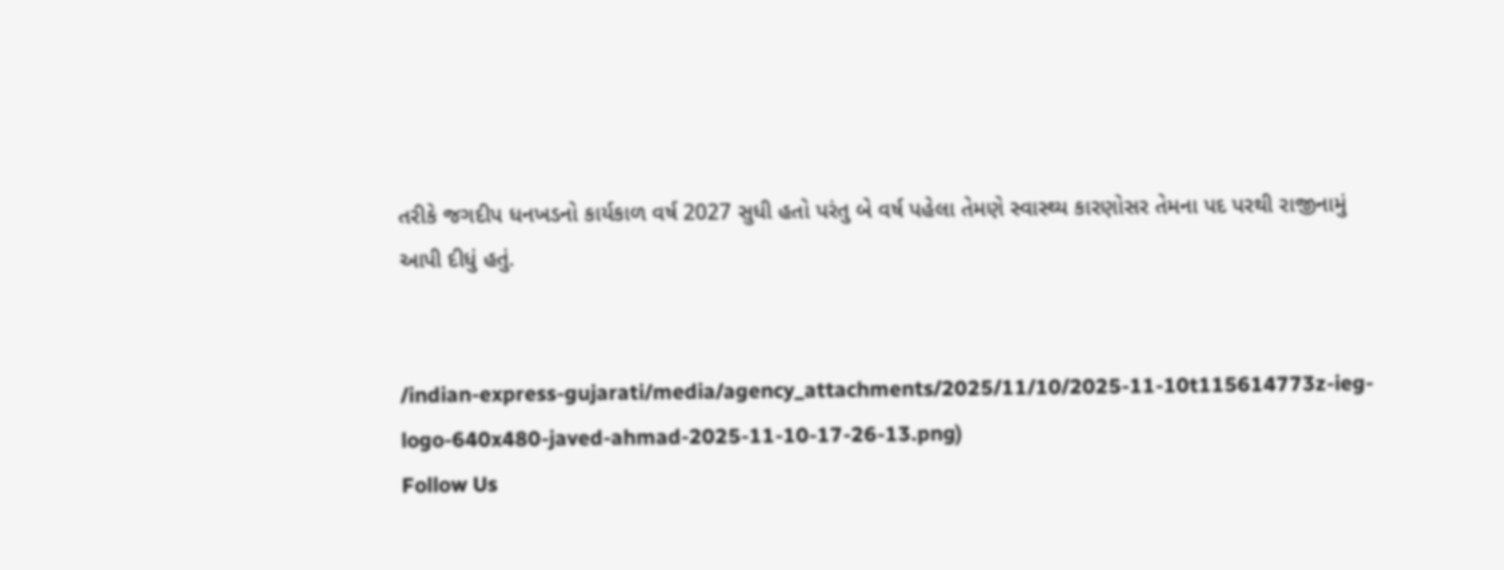તરીકે જગદીપ ધનખડનો કાર્યકાળ વર્ષ 2027 સુધી હતો પરંતુ બે વર્ષ પહેલા તેમણે સ્વાસ્થ્ય કારણોસર તેમના પદ પરથી રાજીનામું આપી દીધું હતું.


/indian-express-gujarati/media/agency_attachments/2025/11/10/2025-11-10t115614773z-ieg-logo-640x480-javed-ahmad-2025-11-10-17-26-13.png)
Follow Us